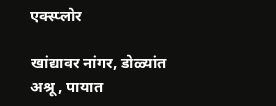एक्स्प्लोर

खांद्यावर नांगर, डोळ्यांत अश्रू, पायात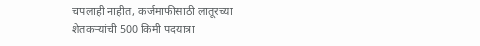चपलाही नाहीत, कर्जमाफीसाठी लातूरच्या शेतकऱ्यांची 500 किमी पदयात्रा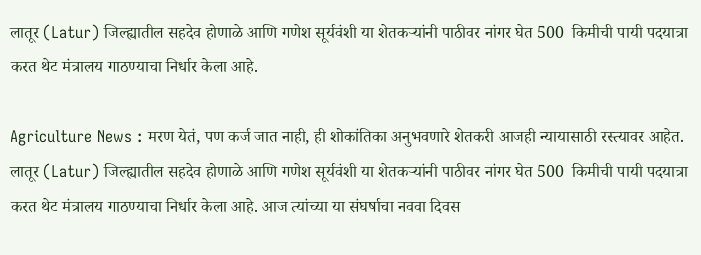लातूर (Latur) जिल्ह्यातील सहदेव होणाळे आणि गणेश सूर्यवंशी या शेतकऱ्यांनी पाठीवर नांगर घेत 500  किमीची पायी पदयात्रा करत थेट मंत्रालय गाठण्याचा निर्धार केला आहे.

Agriculture News : मरण येतं, पण कर्ज जात नाही, ही शोकांतिका अनुभवणारे शेतकरी आजही न्यायासाठी रस्त्यावर आहेत. लातूर (Latur) जिल्ह्यातील सहदेव होणाळे आणि गणेश सूर्यवंशी या शेतकऱ्यांनी पाठीवर नांगर घेत 500  किमीची पायी पदयात्रा करत थेट मंत्रालय गाठण्याचा निर्धार केला आहे. आज त्यांच्या या संघर्षाचा नववा दिवस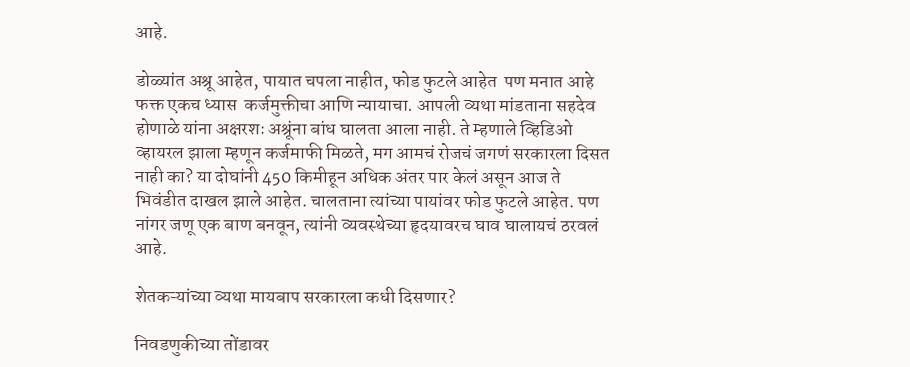आहे.

डोळ्यांत अश्रू आहेत, पायात चपला नाहीत, फोड फुटले आहेत  पण मनात आहे फक्त एकच ध्यास  कर्जमुक्तीचा आणि न्यायाचा. आपली व्यथा मांडताना सहदेव होणाळे यांना अक्षरशः अश्रूंना बांध घालता आला नाही. ते म्हणाले व्हिडिओ व्हायरल झाला म्हणून कर्जमाफी मिळते, मग आमचं रोजचं जगणं सरकारला दिसत नाही का? या दोघांनी 450 किमीहून अधिक अंतर पार केलं असून आज ते भिवंडीत दाखल झाले आहेत. चालताना त्यांच्या पायांवर फोड फुटले आहेत. पण नांगर जणू एक बाण बनवून, त्यांनी व्यवस्थेच्या हृदयावरच घाव घालायचं ठरवलं आहे.

शेतकऱ्यांच्या व्यथा मायबाप सरकारला कधी दिसणार?

निवडणुकीच्या तोंडावर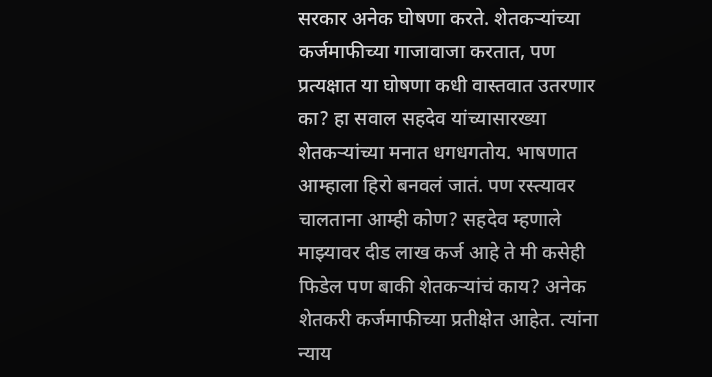सरकार अनेक घोषणा करते. शेतकऱ्यांच्या कर्जमाफीच्या गाजावाजा करतात, पण प्रत्यक्षात या घोषणा कधी वास्तवात उतरणार का? हा सवाल सहदेव यांच्यासारख्या शेतकऱ्यांच्या मनात धगधगतोय. भाषणात आम्हाला हिरो बनवलं जातं. पण रस्त्यावर चालताना आम्ही कोण? सहदेव म्हणाले माझ्यावर दीड लाख कर्ज आहे ते मी कसेही फिडेल पण बाकी शेतकऱ्यांचं काय? अनेक शेतकरी कर्जमाफीच्या प्रतीक्षेत आहेत. त्यांना न्याय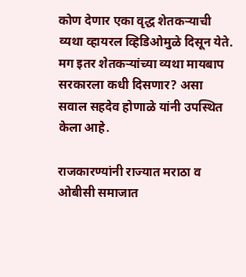कोण देणार एका वृद्ध शेतकऱ्याची व्यथा व्हायरल व्हिडिओमुळे दिसून येते. मग इतर शेतकऱ्यांच्या व्यथा मायबाप सरकारला कधी दिसणार? असा सवाल सहदेव होणाळे यांनी उपस्थित केला आहे.

राजकारण्यांनी राज्यात मराठा व ओबीसी समाजात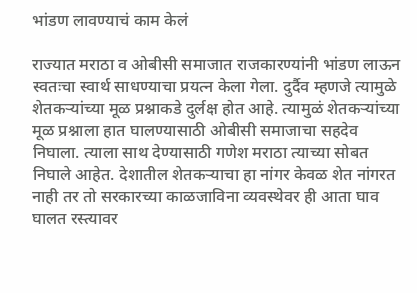भांडण लावण्याचं काम केलं

राज्यात मराठा व ओबीसी समाजात राजकारण्यांनी भांडण लाऊन स्वतःचा स्वार्थ साधण्याचा प्रयत्न केला गेला. दुर्दैव म्हणजे त्यामुळे शेतकऱ्यांच्या मूळ प्रश्नाकडे दुर्लक्ष होत आहे. त्यामुळं शेतकऱ्यांच्या मूळ प्रश्नाला हात घालण्यासाठी ओबीसी समाजाचा सहदेव निघाला. त्याला साथ देण्यासाठी गणेश मराठा त्याच्या सोबत निघाले आहेत. देशातील शेतकऱ्याचा हा नांगर केवळ शेत नांगरत नाही तर तो सरकारच्या काळजाविना व्यवस्थेवर ही आता घाव घालत रस्त्यावर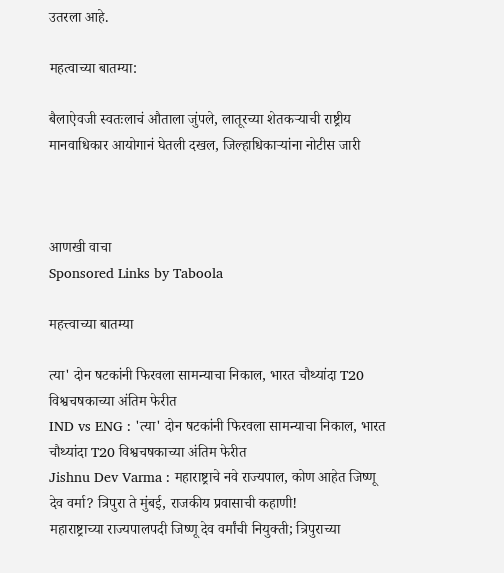उतरला आहे.

महत्वाच्या बातम्या:

बैलाऐवजी स्वतःलाचं औताला जुंपले, लातूरच्या शेतकऱ्याची राष्ट्रीय मानवाधिकार आयोगानं घेतली दखल, जिल्हाधिकाऱ्यांना नोटीस जारी



आणखी वाचा
Sponsored Links by Taboola

महत्त्वाच्या बातम्या

त्या' दोन षटकांनी फिरवला सामन्याचा निकाल, भारत चौथ्यांदा T20 विश्वचषकाच्या अंतिम फेरीत
IND vs ENG : 'त्या' दोन षटकांनी फिरवला सामन्याचा निकाल, भारत चौथ्यांदा T20 विश्वचषकाच्या अंतिम फेरीत
Jishnu Dev Varma : महाराष्ट्राचे नवे राज्यपाल, कोण आहेत जिष्णू देव वर्मा? त्रिपुरा ते मुंबई, राजकीय प्रवासाची कहाणी!
महाराष्ट्राच्या राज्यपालपदी जिष्णू देव वर्मांची नियुक्ती; त्रिपुराच्या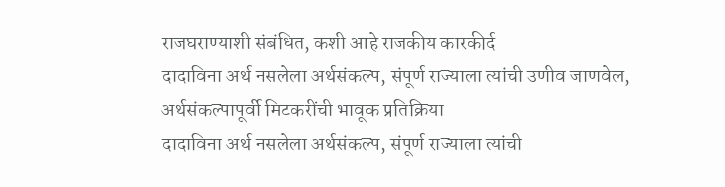राजघराण्याशी संबंधित, कशी आहे राजकीय कारकीर्द
दादाविना अर्थ नसलेला अर्थसंकल्प, संपूर्ण राज्याला त्यांची उणीव जाणवेल, अर्थसंकल्पापूर्वी मिटकरींची भावूक प्रतिक्रिया
दादाविना अर्थ नसलेला अर्थसंकल्प, संपूर्ण राज्याला त्यांची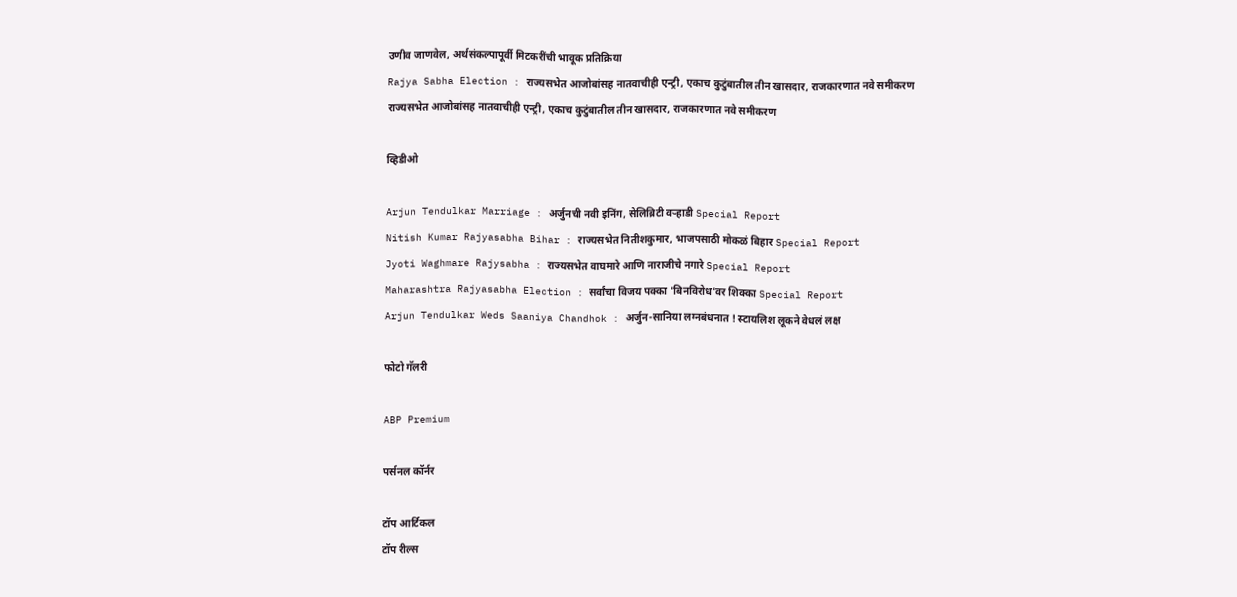उणीव जाणवेल, अर्थसंकल्पापूर्वी मिटकरींची भावूक प्रतिक्रिया
Rajya Sabha Election : राज्यसभेत आजोबांसह नातवाचीही एन्ट्री, एकाच कुटुंबातील तीन खासदार, राजकारणात नवे समीकरण
राज्यसभेत आजोबांसह नातवाचीही एन्ट्री, एकाच कुटुंबातील तीन खासदार, राजकारणात नवे समीकरण

व्हिडीओ

Arjun Tendulkar Marriage : अर्जुनची नवी इनिंग, सेलिब्रिटी वऱ्हाडी Special Report
Nitish Kumar Rajyasabha Bihar : राज्यसभेत नितीशकुमार, भाजपसाठी मोकळं बिहार Special Report
Jyoti Waghmare Rajysabha : राज्यसभेत वाघमारे आणि नाराजीचे नगारे Special Report
Maharashtra Rajyasabha Election : सर्वांचा विजय पक्का 'बिनविरोध'वर शिक्का Special Report
Arjun Tendulkar Weds Saaniya Chandhok : अर्जुन-सानिया लग्नबंधनात ! स्टायलिश लूकने वेधलं लक्ष

फोटो गॅलरी

ABP Premium

पर्सनल कॉर्नर

टॉप आर्टिकल
टॉप रील्स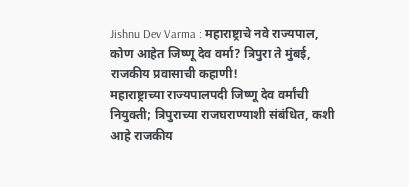Jishnu Dev Varma : महाराष्ट्राचे नवे राज्यपाल, कोण आहेत जिष्णू देव वर्मा? त्रिपुरा ते मुंबई, राजकीय प्रवासाची कहाणी!
महाराष्ट्राच्या राज्यपालपदी जिष्णू देव वर्मांची नियुक्ती; त्रिपुराच्या राजघराण्याशी संबंधित, कशी आहे राजकीय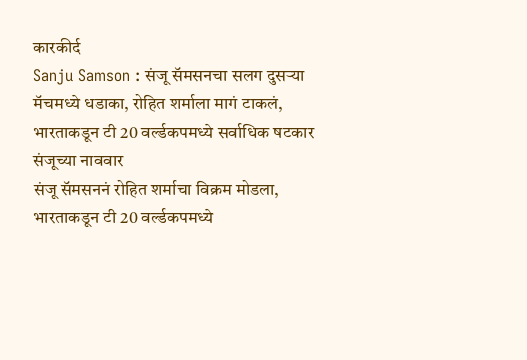कारकीर्द
Sanju Samson : संजू सॅमसनचा सलग दुसऱ्या मॅचमध्ये धडाका, रोहित शर्माला मागं टाकलं, भारताकडून टी 20 वर्ल्डकपमध्ये सर्वाधिक षटकार संजूच्या नाववार
संजू सॅमसननं रोहित शर्माचा विक्रम मोडला, भारताकडून टी 20 वर्ल्डकपमध्ये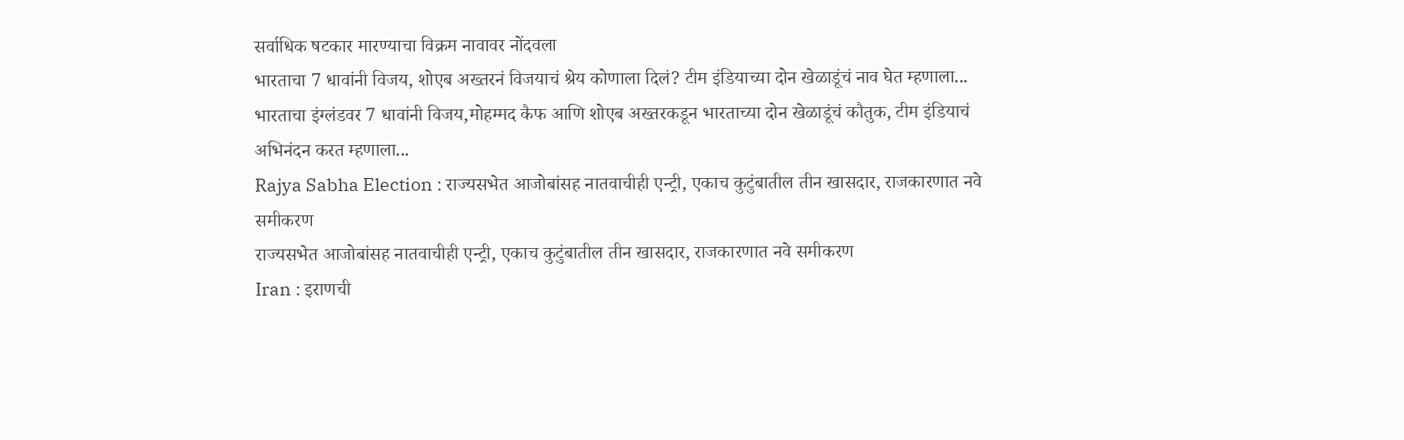सर्वाधिक षटकार मारण्याचा विक्रम नावावर नोंदवला
भारताचा 7 धावांनी विजय, शोएब अख्तरनं विजयाचं श्रेय कोणाला दिलं? टीम इंडियाच्या दोन खेळाडूंचं नाव घेत म्हणाला...
भारताचा इंग्लंडवर 7 धावांनी विजय,मोहम्मद कैफ आणि शोएब अख्तरकडून भारताच्या दोन खेळाडूंचं कौतुक, टीम इंडियाचं अभिनंदन करत म्हणाला...
Rajya Sabha Election : राज्यसभेत आजोबांसह नातवाचीही एन्ट्री, एकाच कुटुंबातील तीन खासदार, राजकारणात नवे समीकरण
राज्यसभेत आजोबांसह नातवाचीही एन्ट्री, एकाच कुटुंबातील तीन खासदार, राजकारणात नवे समीकरण
Iran : इराणची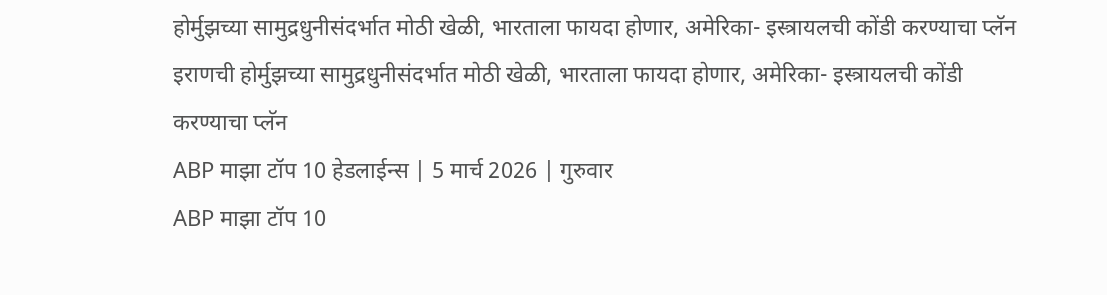होर्मुझच्या सामुद्रधुनीसंदर्भात मोठी खेळी, भारताला फायदा होणार, अमेरिका- इस्त्रायलची कोंडी करण्याचा प्लॅन
इराणची होर्मुझच्या सामुद्रधुनीसंदर्भात मोठी खेळी, भारताला फायदा होणार, अमेरिका- इस्त्रायलची कोंडी करण्याचा प्लॅन
ABP माझा टॉप 10 हेडलाईन्स | 5 मार्च 2026 | गुरुवार
ABP माझा टॉप 10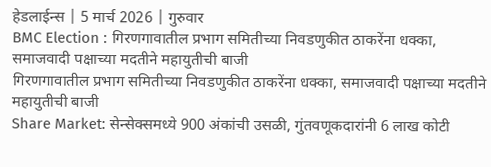हेडलाईन्स | 5 मार्च 2026 | गुरुवार
BMC Election : गिरणगावातील प्रभाग समितीच्या निवडणुकीत ठाकरेंना धक्का, समाजवादी पक्षाच्या मदतीने महायुतीची बाजी
गिरणगावातील प्रभाग समितीच्या निवडणुकीत ठाकरेंना धक्का, समाजवादी पक्षाच्या मदतीने महायुतीची बाजी
Share Market: सेन्सेक्समध्ये 900 अंकांची उसळी, गुंतवणूकदारांनी 6 लाख कोटी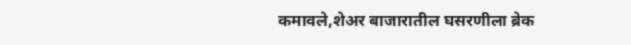कमावले,शेअर बाजारातील घसरणीला ब्रेक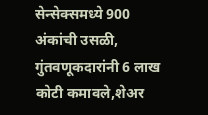सेन्सेक्समध्ये 900 अंकांची उसळी, गुंतवणूकदारांनी 6 लाख कोटी कमावले,शेअर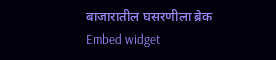बाजारातील घसरणीला ब्रेक
Embed widget